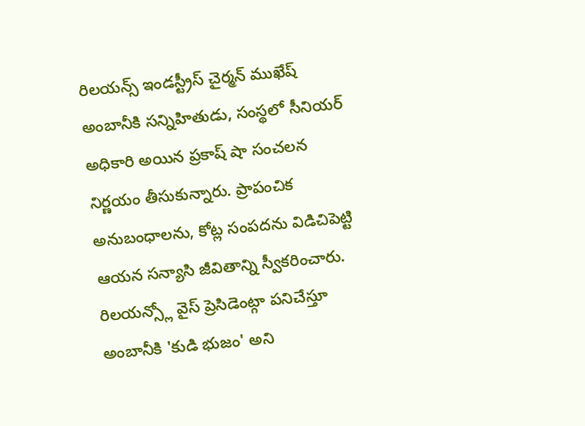రిలయన్స్ ఇండస్ట్రీస్ చైర్మన్ ముఖేష్ అంబానీకి సన్నిహితుడు, సంస్థలో సీనియర్ అధికారి అయిన ప్రకాష్ షా సంచలన నిర్ణయం తీసుకున్నారు. ప్రాపంచిక అనుబంధాలను, కోట్ల సంపదను విడిచిపెట్టి ఆయన సన్యాసి జీవితాన్ని స్వీకరించారు. రిలయన్స్లో వైస్ ప్రెసిడెంట్గా పనిచేస్తూ అంబానీకి 'కుడి భుజం' అని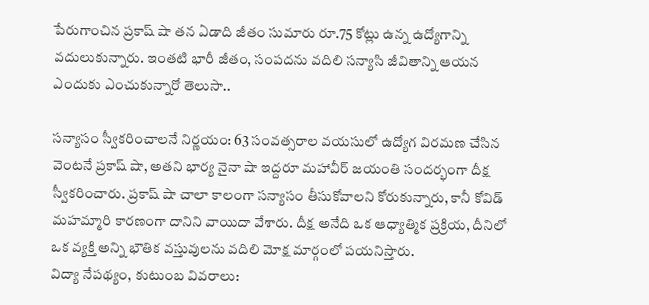పేరుగాంచిన ప్రకాష్ షా తన ఏడాది జీతం సుమారు రూ.75 కోట్లు ఉన్న ఉద్యోగాన్ని వదులుకున్నారు. ఇంతటి భారీ జీతం, సంపదను వదిలి సన్యాసి జీవితాన్ని ఆయన ఎందుకు ఎంచుకున్నారో తెలుసా..

సన్యాసం స్వీకరించాలనే నిర్ణయం: 63 సంవత్సరాల వయసులో ఉద్యోగ విరమణ చేసిన వెంటనే ప్రకాష్ షా, అతని భార్య నైనా షా ఇద్దరూ మహావీర్ జయంతి సందర్భంగా దీక్ష స్వీకరించారు. ప్రకాష్ షా చాలా కాలంగా సన్యాసం తీసుకోవాలని కోరుకున్నారు, కానీ కోవిడ్ మహమ్మారి కారణంగా దానిని వాయిదా వేశారు. దీక్ష అనేది ఒక ఆధ్యాత్మిక ప్రక్రియ, దీనిలో ఒక వ్యక్తి అన్ని భౌతిక వస్తువులను వదిలి మోక్ష మార్గంలో పయనిస్తారు.
విద్యా నేపథ్యం, కుటుంబ వివరాలు: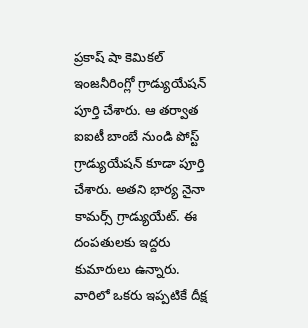ప్రకాష్ షా కెమికల్ ఇంజనీరింగ్లో గ్రాడ్యుయేషన్ పూర్తి చేశారు. ఆ తర్వాత ఐఐటీ బాంబే నుండి పోస్ట్ గ్రాడ్యుయేషన్ కూడా పూర్తి చేశారు. అతని భార్య నైనా కామర్స్ గ్రాడ్యుయేట్. ఈ దంపతులకు ఇద్దరు కుమారులు ఉన్నారు. వారిలో ఒకరు ఇప్పటికే దీక్ష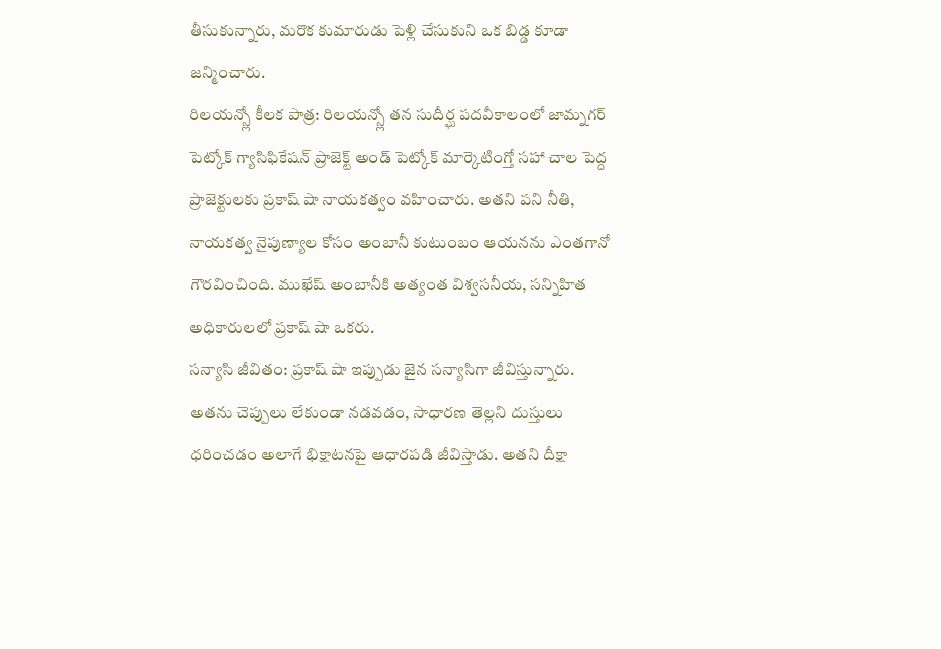తీసుకున్నారు, మరొక కుమారుడు పెళ్లి చేసుకుని ఒక బిడ్డ కూడా జన్మించారు.
రిలయన్స్లో కీలక పాత్ర: రిలయన్స్లో తన సుదీర్ఘ పదవీకాలంలో జామ్నగర్ పెట్కోక్ గ్యాసిఫికేషన్ ప్రాజెక్ట్ అండ్ పెట్కోక్ మార్కెటింగ్తో సహా చాల పెద్ద ప్రాజెక్టులకు ప్రకాష్ షా నాయకత్వం వహించారు. అతని పని నీతి, నాయకత్వ నైపుణ్యాల కోసం అంబానీ కుటుంబం ఆయనను ఎంతగానో గౌరవించింది. ముఖేష్ అంబానీకి అత్యంత విశ్వసనీయ, సన్నిహిత అధికారులలో ప్రకాష్ షా ఒకరు.
సన్యాసి జీవితం: ప్రకాష్ షా ఇప్పుడు జైన సన్యాసిగా జీవిస్తున్నారు. అతను చెప్పులు లేకుండా నడవడం, సాధారణ తెల్లని దుస్తులు ధరించడం అలాగే భిక్షాటనపై ఆధారపడి జీవిస్తాడు. అతని దీక్షా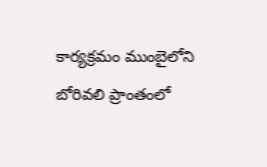కార్యక్రమం ముంబైలోని బోరివలి ప్రాంతంలో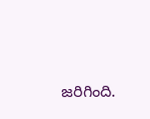జరిగింది.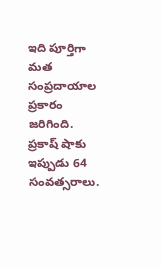ఇది పూర్తిగా మత సంప్రదాయాల ప్రకారం జరిగింది. ప్రకాష్ షాకు ఇప్పుడు 64 సంవత్సరాలు.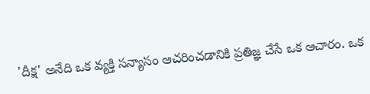'దీక్ష' అనేది ఒక వ్యక్తి సన్యాసం ఆచరించడానికి ప్రతిజ్ఞ చేసే ఒక ఆచారం. ఒక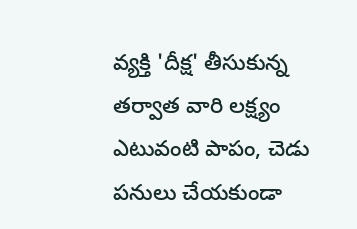వ్యక్తి 'దీక్ష' తీసుకున్న తర్వాత వారి లక్ష్యం ఎటువంటి పాపం, చెడు పనులు చేయకుండా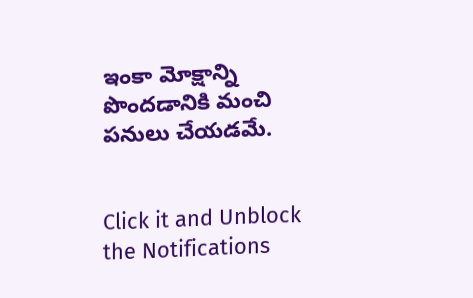ఇంకా మోక్షాన్ని పొందడానికి మంచి పనులు చేయడమే.


Click it and Unblock the Notifications